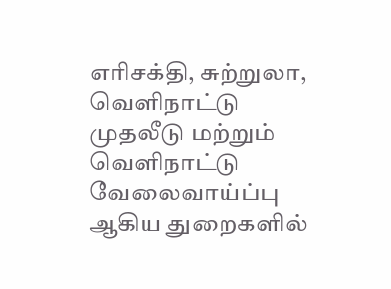எரிசக்தி, சுற்றுலா, வெளிநாட்டு முதலீடு மற்றும் வெளிநாட்டு வேலைவாய்ப்பு ஆகிய துறைகளில்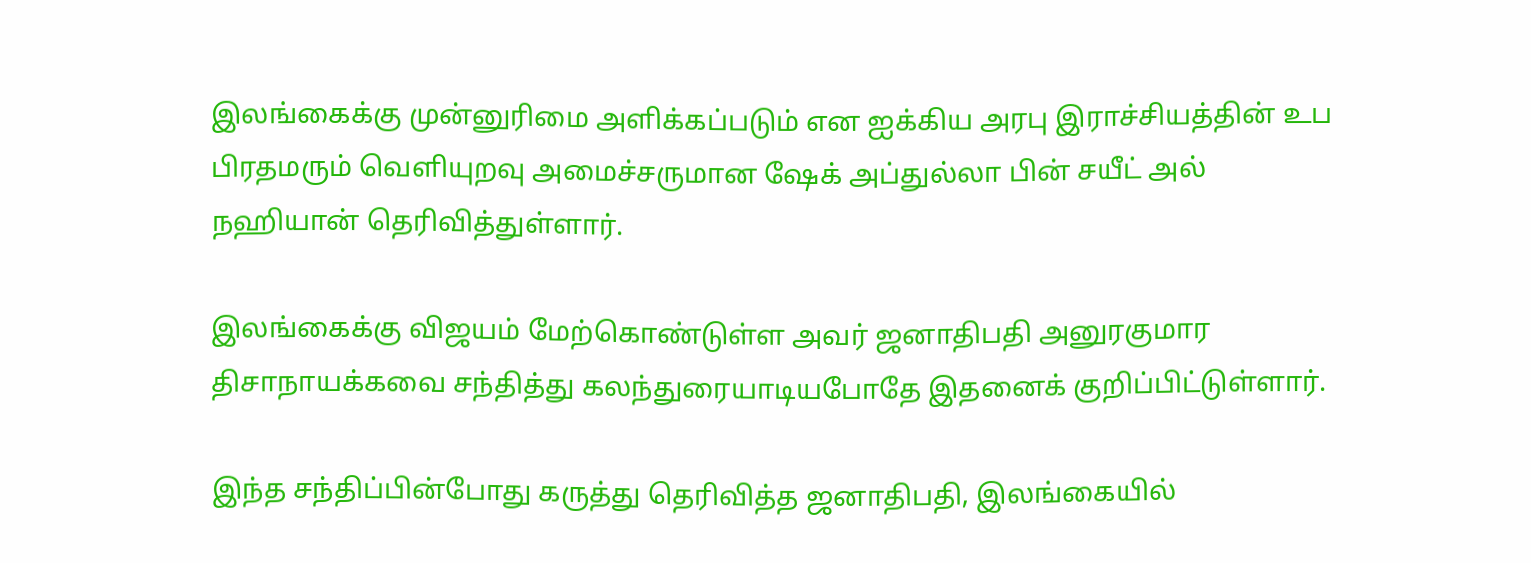இலங்கைக்கு முன்னுரிமை அளிக்கப்படும் என ஐக்கிய அரபு இராச்சியத்தின் உப பிரதமரும் வெளியுறவு அமைச்சருமான ஷேக் அப்துல்லா பின் சயீட் அல் நஹியான் தெரிவித்துள்ளார்.

இலங்கைக்கு விஜயம் மேற்கொண்டுள்ள அவர் ஜனாதிபதி அனுரகுமார திசாநாயக்கவை சந்தித்து கலந்துரையாடியபோதே இதனைக் குறிப்பிட்டுள்ளார்.

இந்த சந்திப்பின்போது கருத்து தெரிவித்த ஜனாதிபதி, இலங்கையில்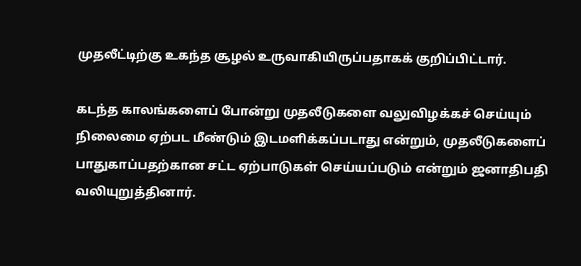முதலீட்டிற்கு உகந்த சூழல் உருவாகியிருப்பதாகக் குறிப்பிட்டார்.

கடந்த காலங்களைப் போன்று முதலீடுகளை வலுவிழக்கச் செய்யும் நிலைமை ஏற்பட மீண்டும் இடமளிக்கப்படாது என்றும், முதலீடுகளைப் பாதுகாப்பதற்கான சட்ட ஏற்பாடுகள் செய்யப்படும் என்றும் ஜனாதிபதி வலியுறுத்தினார்.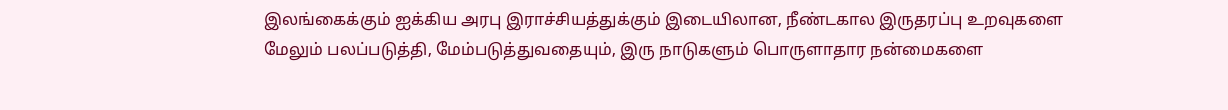இலங்கைக்கும் ஐக்கிய அரபு இராச்சியத்துக்கும் இடையிலான, நீண்டகால இருதரப்பு உறவுகளை மேலும் பலப்படுத்தி, மேம்படுத்துவதையும், இரு நாடுகளும் பொருளாதார நன்மைகளை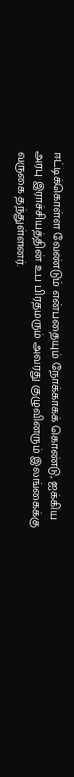ஈட்டிக்கொள்ள வேண்டும் என்பதையும் நோக்காகக் கொண்டு, ஐக்கிய அரபு இராச்சியத்தின் உப பிரதமரும் அவரது குழுவினரும் இலங்கைக்கு வருகை தந்துள்ளனர்.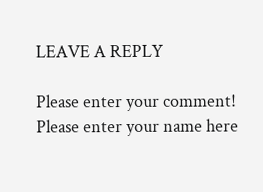LEAVE A REPLY

Please enter your comment!
Please enter your name here